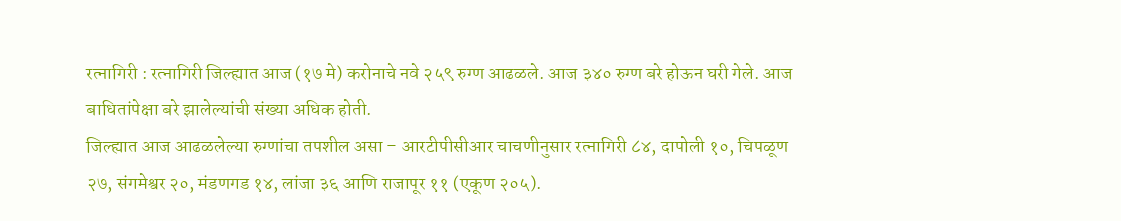रत्नागिरी : रत्नागिरी जिल्ह्यात आज (१७ मे) करोनाचे नवे २५९ रुग्ण आढळले. आज ३४० रुग्ण बरे होऊन घरी गेले. आज बाधितांपेक्षा बरे झालेल्यांची संख्या अधिक होती.
जिल्ह्यात आज आढळलेल्या रुग्णांचा तपशील असा – आरटीपीसीआर चाचणीनुसार रत्नागिरी ८४, दापोली १०, चिपळूण २७, संगमेश्वर २०, मंडणगड १४, लांजा ३६ आणि राजापूर ११ (एकूण २०५).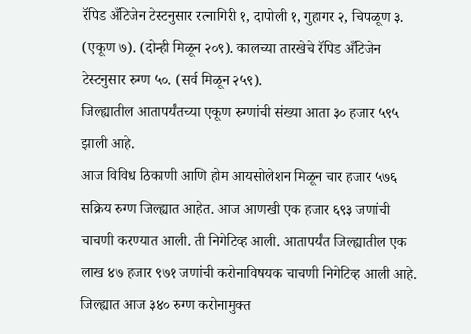रॅपिड अँटिजेन टेस्टनुसार रत्नागिरी १, दापोली १, गुहागर २, चिपळूण ३. (एकूण ७). (दोन्ही मिळून २०९). कालच्या तारखेचे रॅपिड अँटिजेन टेस्टनुसार रुग्ण ५०. (सर्व मिळून २५९).
जिल्ह्यातील आतापर्यंतच्या एकूण रुग्णांची संख्या आता ३० हजार ५९५ झाली आहे.
आज विविध ठिकाणी आणि होम आयसोलेशन मिळून चार हजार ५७६ सक्रिय रुग्ण जिल्ह्यात आहेत. आज आणखी एक हजार ६९३ जणांची चाचणी करण्यात आली. ती निगेटिव्ह आली. आतापर्यंत जिल्ह्यातील एक लाख ४७ हजार ९७१ जणांची करोनाविषयक चाचणी निगेटिव्ह आली आहे.
जिल्ह्यात आज ३४० रुग्ण करोनामुक्त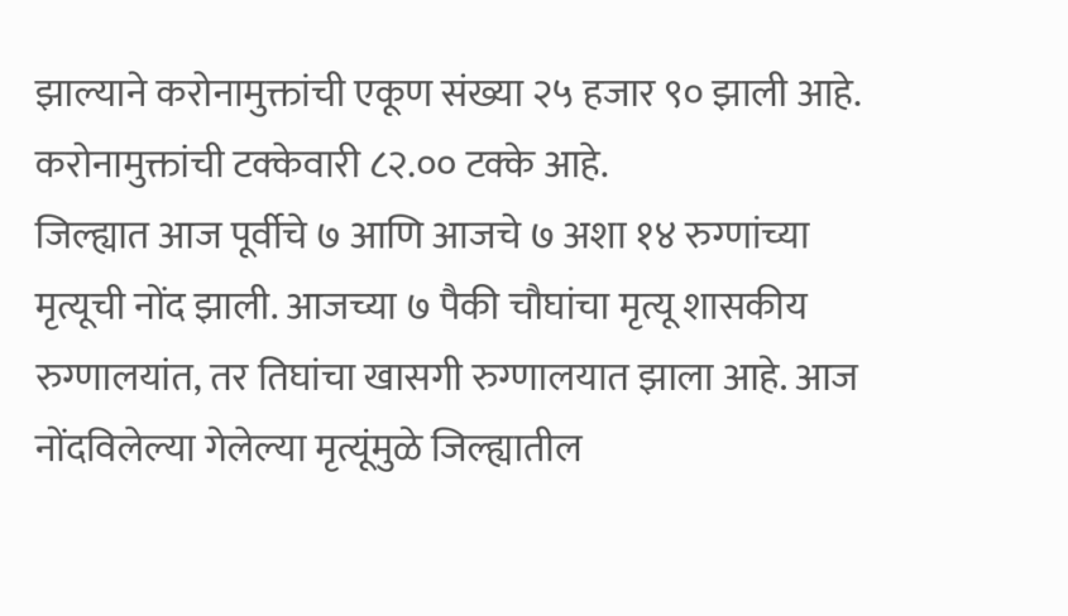झाल्याने करोनामुक्तांची एकूण संख्या २५ हजार ९० झाली आहे. करोनामुक्तांची टक्केवारी ८२.०० टक्के आहे.
जिल्ह्यात आज पूर्वीचे ७ आणि आजचे ७ अशा १४ रुग्णांच्या मृत्यूची नोंद झाली. आजच्या ७ पैकी चौघांचा मृत्यू शासकीय रुग्णालयांत, तर तिघांचा खासगी रुग्णालयात झाला आहे. आज नोंदविलेल्या गेलेल्या मृत्यूंमुळे जिल्ह्यातील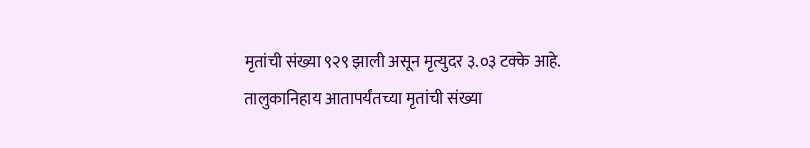मृतांची संख्या ९२९ झाली असून मृत्युदर ३.०३ टक्के आहे.
तालुकानिहाय आतापर्यंतच्या मृतांची संख्या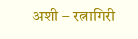अशी – रत्नागिरी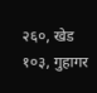२६०, खेड १०३, गुहागर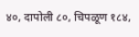४०, दापोली ८०, चिपळूण १८४,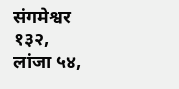संगमेश्वर १३२, लांजा ५४,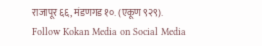राजापूर ६६, मंडणगड १०. (एकूण ९२९).
Follow Kokan Media on Social Media